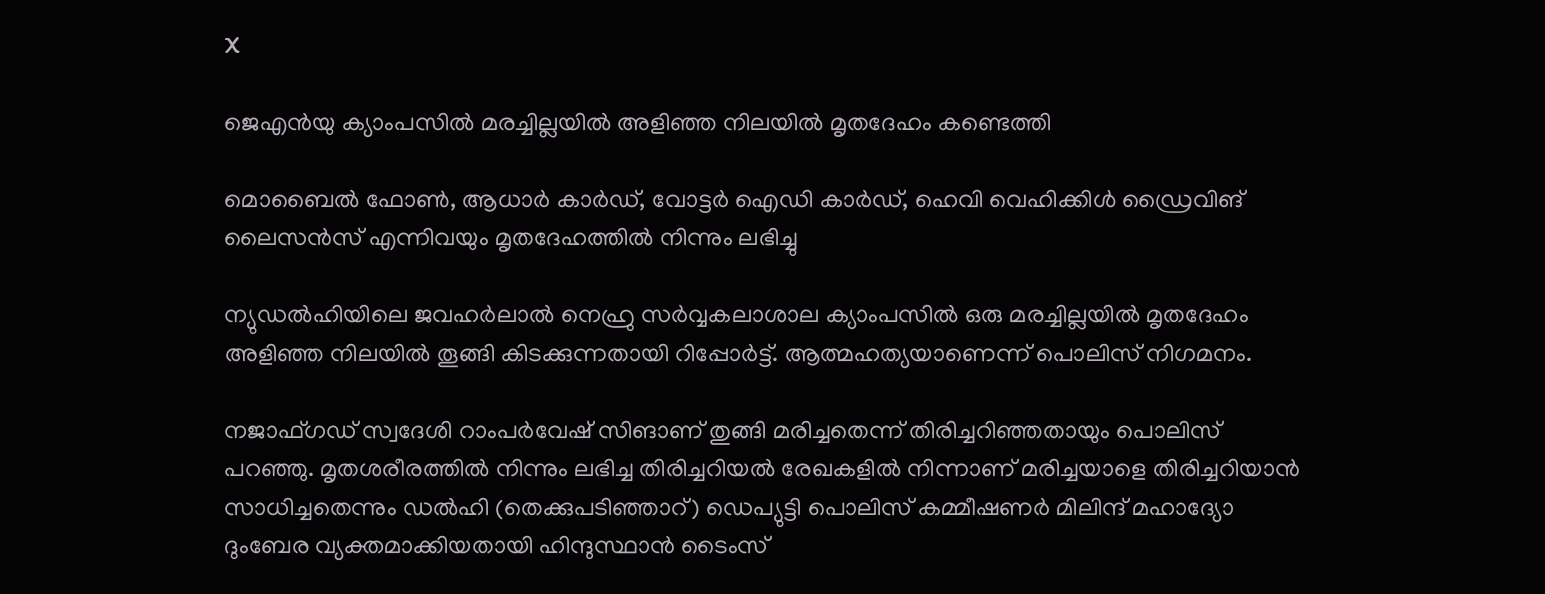X

ജെഎന്‍യു ക്യാംപസില്‍ മരച്ചില്ലയില്‍ അളിഞ്ഞ നിലയില്‍ മൃതദേഹം കണ്ടെത്തി

മൊബൈല്‍ ഫോണ്‍, ആധാര്‍ കാര്‍ഡ്, വോട്ടര്‍ ഐഡി കാര്‍ഡ്, ഹെവി വെഹിക്കിള്‍ ഡ്രൈവിങ് ലൈസന്‍സ് എന്നിവയും മൃതദേഹത്തില്‍ നിന്നും ലഭിച്ചു

ന്യുഡല്‍ഹിയിലെ ജവഹര്‍ലാല്‍ നെഹ്രു സര്‍വ്വകലാശാല ക്യാംപസില്‍ ഒരു മരച്ചില്ലയില്‍ മൃതദേഹം അളിഞ്ഞ നിലയില്‍ തൂങ്ങി കിടക്കുന്നതായി റിപ്പോര്‍ട്ട്. ആത്മഹത്യയാണെന്ന് പൊലിസ് നിഗമനം.

നജാഫ്ഗഡ് സ്വദേശി റാംപര്‍വേഷ് സിങാണ് തുങ്ങി മരിച്ചതെന്ന് തിരിച്ചറിഞ്ഞതായും പൊലിസ് പറഞ്ഞു. മൃതശരീരത്തില്‍ നിന്നും ലഭിച്ച തിരിച്ചറിയല്‍ രേഖകളില്‍ നിന്നാണ് മരിച്ചയാളെ തിരിച്ചറിയാന്‍ സാധിച്ചതെന്നും ഡല്‍ഹി (തെക്കുപടിഞ്ഞാറ്) ഡെപ്യുട്ടി പൊലിസ് കമ്മീഷണര്‍ മിലിന്ദ് മഹാദ്യോ ദുംബേര വ്യക്തമാക്കിയതായി ഹിന്ദുസ്ഥാന്‍ ടൈംസ്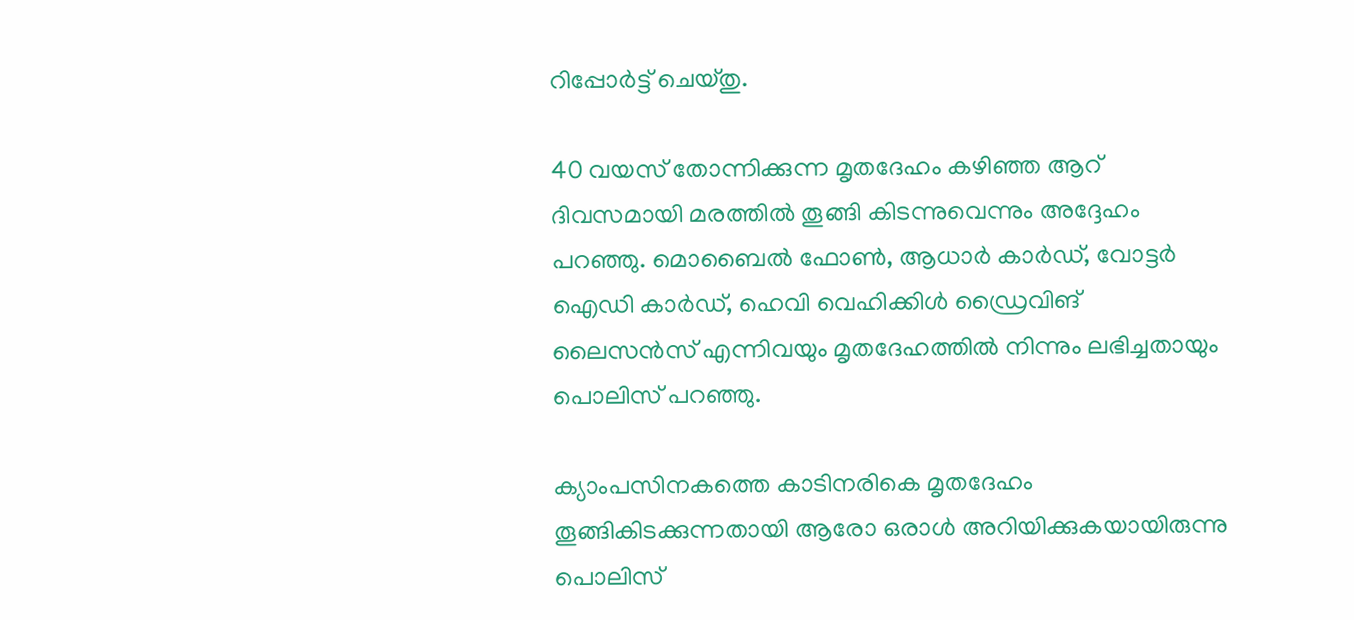റിപ്പോര്‍ട്ട് ചെയ്തു.

40 വയസ് തോന്നിക്കുന്ന മൃതദേഹം കഴിഞ്ഞ ആറ് ദിവസമായി മരത്തില്‍ തൂങ്ങി കിടന്നുവെന്നും അദ്ദേഹം പറഞ്ഞു. മൊബൈല്‍ ഫോണ്‍, ആധാര്‍ കാര്‍ഡ്, വോട്ടര്‍ ഐഡി കാര്‍ഡ്, ഹെവി വെഹിക്കിള്‍ ഡ്രൈവിങ് ലൈസന്‍സ് എന്നിവയും മൃതദേഹത്തില്‍ നിന്നും ലഭിച്ചതായും പൊലിസ് പറഞ്ഞു.

ക്യാംപസിനകത്തെ കാടിനരികെ മൃതദേഹം തൂങ്ങികിടക്കുന്നതായി ആരോ ഒരാള്‍ അറിയിക്കുകയായിരുന്നു പൊലിസ്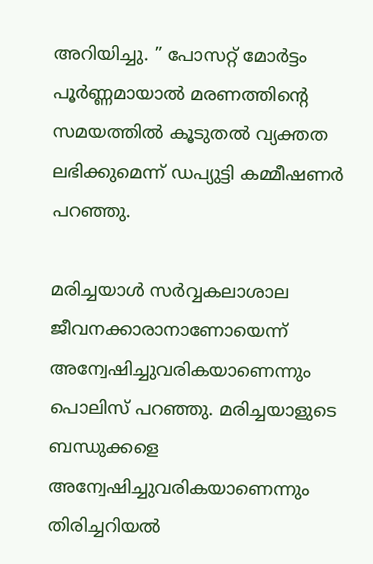അറിയിച്ചു. ” പോസറ്റ് മോര്‍ട്ടം പൂര്‍ണ്ണമായാല്‍ മരണത്തിന്റെ സമയത്തില്‍ കൂടുതല്‍ വ്യക്തത ലഭിക്കുമെന്ന് ഡപ്യുട്ടി കമ്മീഷണര്‍ പറഞ്ഞു.

മരിച്ചയാള്‍ സര്‍വ്വകലാശാല ജീവനക്കാരാനാണോയെന്ന് അന്വേഷിച്ചുവരികയാണെന്നും പൊലിസ് പറഞ്ഞു. മരിച്ചയാളുടെ ബന്ധുക്കളെ അന്വേഷിച്ചുവരികയാണെന്നും തിരിച്ചറിയല്‍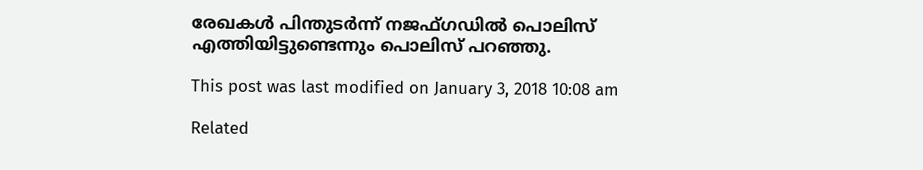രേഖകള്‍ പിന്തുടര്‍ന്ന് നജഫ്ഗഡില്‍ പൊലിസ് എത്തിയിട്ടുണ്ടെന്നും പൊലിസ് പറഞ്ഞു.

This post was last modified on January 3, 2018 10:08 am

Related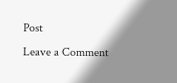Post
Leave a Comment